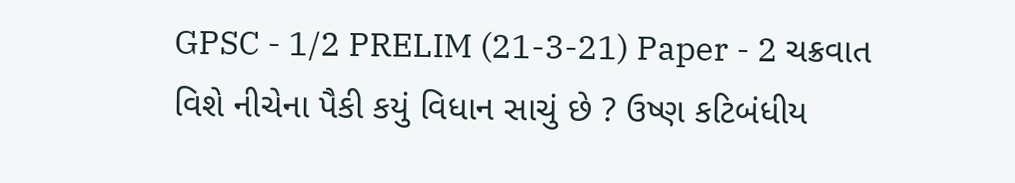GPSC - 1/2 PRELIM (21-3-21) Paper - 2 ચક્રવાત વિશે નીચેના પૈકી કયું વિધાન સાચું છે ? ઉષ્ણ કટિબંધીય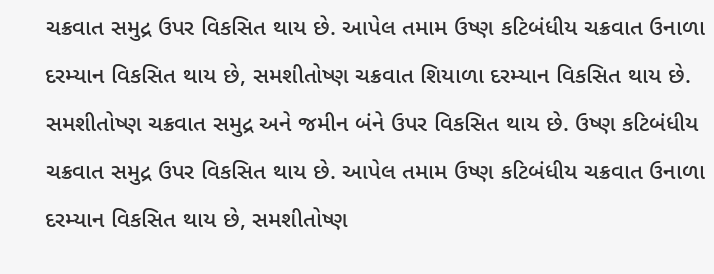ચક્રવાત સમુદ્ર ઉપર વિકસિત થાય છે. આપેલ તમામ ઉષ્ણ કટિબંધીય ચક્રવાત ઉનાળા દરમ્યાન વિકસિત થાય છે, સમશીતોષ્ણ ચક્રવાત શિયાળા દરમ્યાન વિકસિત થાય છે. સમશીતોષ્ણ ચક્રવાત સમુદ્ર અને જમીન બંને ઉપર વિકસિત થાય છે. ઉષ્ણ કટિબંધીય ચક્રવાત સમુદ્ર ઉપર વિકસિત થાય છે. આપેલ તમામ ઉષ્ણ કટિબંધીય ચક્રવાત ઉનાળા દરમ્યાન વિકસિત થાય છે, સમશીતોષ્ણ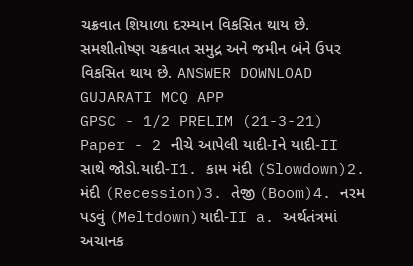ચક્રવાત શિયાળા દરમ્યાન વિકસિત થાય છે. સમશીતોષ્ણ ચક્રવાત સમુદ્ર અને જમીન બંને ઉપર વિકસિત થાય છે. ANSWER DOWNLOAD GUJARATI MCQ APP
GPSC - 1/2 PRELIM (21-3-21) Paper - 2 નીચે આપેલી યાદી-Iને યાદી-II સાથે જોડો.યાદી-I1. કામ મંદી (Slowdown)2. મંદી (Recession)3. તેજી (Boom)4. નરમ પડવું (Meltdown)યાદી-II a. અર્થતંત્રમાં અચાનક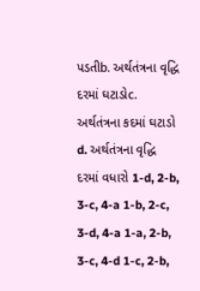પડતીb. અર્થતંત્રના વૃદ્ધિ દરમાં ઘટાડોc. અર્થતંત્રના કદમાં ઘટાડો d. અર્થતંત્રના વૃદ્ધિ દરમાં વધારો 1-d, 2-b, 3-c, 4-a 1-b, 2-c, 3-d, 4-a 1-a, 2-b, 3-c, 4-d 1-c, 2-b,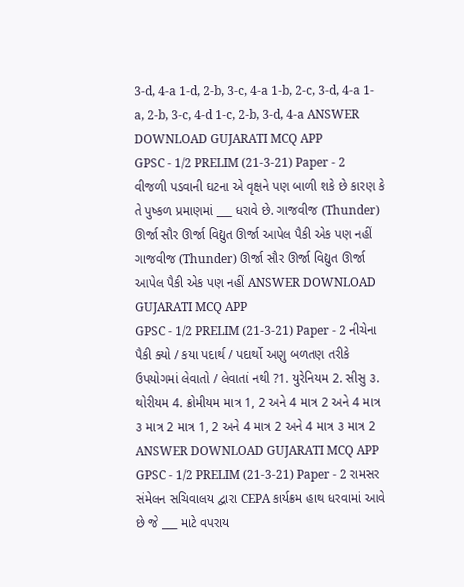3-d, 4-a 1-d, 2-b, 3-c, 4-a 1-b, 2-c, 3-d, 4-a 1-a, 2-b, 3-c, 4-d 1-c, 2-b, 3-d, 4-a ANSWER DOWNLOAD GUJARATI MCQ APP
GPSC - 1/2 PRELIM (21-3-21) Paper - 2 વીજળી પડવાની ઘટના એ વૃક્ષને પણ બાળી શકે છે કારણ કે તે પુષ્કળ પ્રમાણમાં ___ ધરાવે છે. ગાજવીજ (Thunder) ઊર્જા સૌર ઊર્જા વિદ્યુત ઊર્જા આપેલ પૈકી એક પણ નહીં ગાજવીજ (Thunder) ઊર્જા સૌર ઊર્જા વિદ્યુત ઊર્જા આપેલ પૈકી એક પણ નહીં ANSWER DOWNLOAD GUJARATI MCQ APP
GPSC - 1/2 PRELIM (21-3-21) Paper - 2 નીચેના પૈકી ક્યો / કયા પદાર્થ / પદાર્થો અણુ બળતણ તરીકે ઉપયોગમાં લેવાતો / લેવાતાં નથી ?1. યુરેનિયમ 2. સીસુ ૩. થોરીયમ 4. ક્રોમીયમ માત્ર 1, 2 અને 4 માત્ર 2 અને 4 માત્ર ૩ માત્ર 2 માત્ર 1, 2 અને 4 માત્ર 2 અને 4 માત્ર ૩ માત્ર 2 ANSWER DOWNLOAD GUJARATI MCQ APP
GPSC - 1/2 PRELIM (21-3-21) Paper - 2 રામસર સંમેલન સચિવાલય દ્વારા CEPA કાર્યક્રમ હાથ ધરવામાં આવે છે જે ___ માટે વપરાય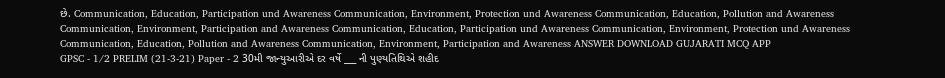છે. Communication, Education, Participation und Awareness Communication, Environment, Protection und Awareness Communication, Education, Pollution and Awareness Communication, Environment, Participation and Awareness Communication, Education, Participation und Awareness Communication, Environment, Protection und Awareness Communication, Education, Pollution and Awareness Communication, Environment, Participation and Awareness ANSWER DOWNLOAD GUJARATI MCQ APP
GPSC - 1/2 PRELIM (21-3-21) Paper - 2 30મી જાન્યુઆરીએ દર વર્ષે ___ ની પુણ્યતિથિએ શહીદ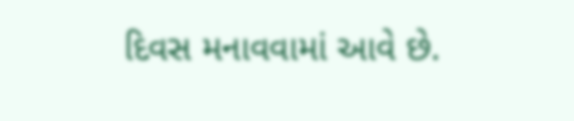દિવસ મનાવવામાં આવે છે.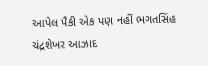આપેલ પૈકી એક પણ નહીં ભગતસિંહ ચંદ્રશેખર આઝાદ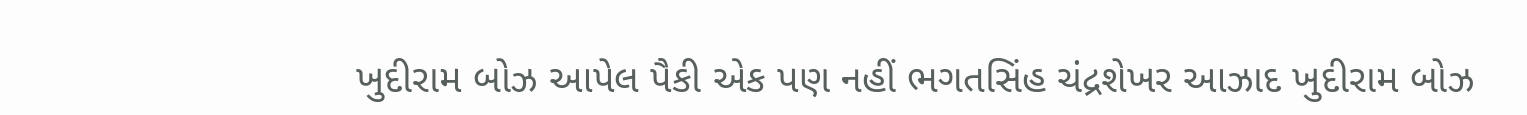ખુદીરામ બોઝ આપેલ પૈકી એક પણ નહીં ભગતસિંહ ચંદ્રશેખર આઝાદ ખુદીરામ બોઝ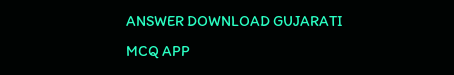ANSWER DOWNLOAD GUJARATI MCQ APP